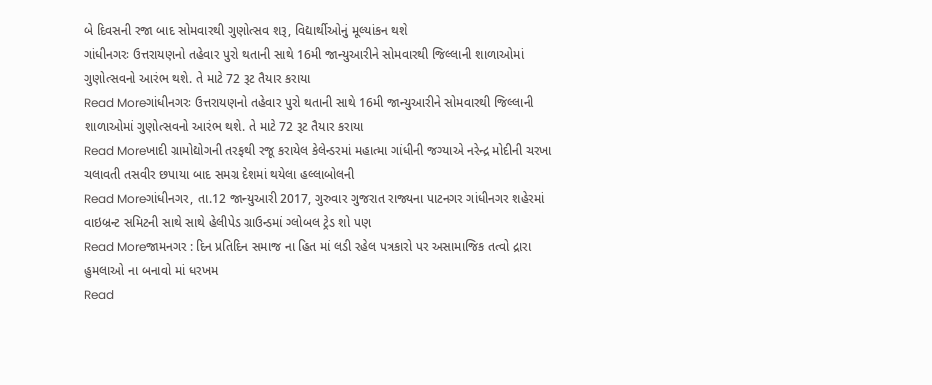બે દિવસની રજા બાદ સોમવારથી ગુણોત્સવ શરૂ, વિદ્યાર્થીઓનું મૂલ્યાંકન થશે
ગાંધીનગરઃ ઉત્તરાયણનો તહેવાર પુરો થતાની સાથે 16મી જાન્યુઆરીને સોમવારથી જિલ્લાની શાળાઓમાં ગુણોત્સવનો આરંભ થશે. તે માટે 72 રૂટ તૈયાર કરાયા
Read Moreગાંધીનગરઃ ઉત્તરાયણનો તહેવાર પુરો થતાની સાથે 16મી જાન્યુઆરીને સોમવારથી જિલ્લાની શાળાઓમાં ગુણોત્સવનો આરંભ થશે. તે માટે 72 રૂટ તૈયાર કરાયા
Read Moreખાદી ગ્રામોદ્યોગની તરફથી રજૂ કરાયેલ કેલેન્ડરમાં મહાત્મા ગાંધીની જગ્યાએ નરેન્દ્ર મોદીની ચરખા ચલાવતી તસવીર છપાયા બાદ સમગ્ર દેશમાં થયેલા હલ્લાબોલની
Read Moreગાંધીનગર, તા.12 જાન્યુઆરી 2017, ગુરુવાર ગુજરાત રાજ્યના પાટનગર ગાંધીનગર શહેરમાં વાઇબ્રન્ટ સમિટની સાથે સાથે હેલીપેડ ગ્રાઉન્ડમાં ગ્લોબલ ટ્રેડ શો પણ
Read Moreજામનગર : દિન પ્રતિદિન સમાજ ના હિત માં લડી રહેલ પત્રકારો પર અસામાજિક તત્વો દ્રારા હુમલાઓ ના બનાવો માં ધરખમ
Read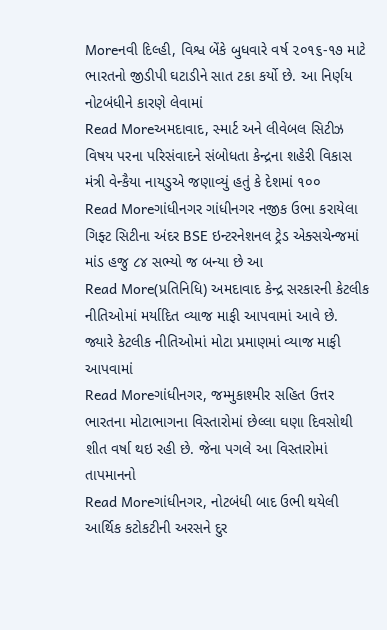Moreનવી દિલ્હી, વિશ્વ બેંકે બુધવારે વર્ષ ૨૦૧૬-૧૭ માટે ભારતનો જીડીપી ઘટાડીને સાત ટકા કર્યો છે. આ નિર્ણય નોટબંધીને કારણે લેવામાં
Read Moreઅમદાવાદ, સ્માર્ટ અને લીવેબલ સિટીઝ વિષય પરના પરિસંવાદને સંબોધતા કેન્દ્રના શહેરી વિકાસ મંત્રી વેન્કૈયા નાયડુએ જણાવ્યું હતું કે દેશમાં ૧૦૦
Read Moreગાંધીનગર ગાંધીનગર નજીક ઉભા કરાયેલા ગિફ્ટ સિટીના અંદર BSE ઇન્ટરનેશનલ ટ્રેડ એક્સચેન્જમાં માંડ હજુ ૮૪ સભ્યો જ બન્યા છે આ
Read More(પ્રતિનિધિ) અમદાવાદ કેન્દ્ર સરકારની કેટલીક નીતિઓમાં મર્યાદિત વ્યાજ માફી આપવામાં આવે છે. જ્યારે કેટલીક નીતિઓમાં મોટા પ્રમાણમાં વ્યાજ માફી આપવામાં
Read Moreગાંધીનગર, જમ્મુકાશ્મીર સહિત ઉત્તર ભારતના મોટાભાગના વિસ્તારોમાં છેલ્લા ઘણા દિવસોથી શીત વર્ષા થઇ રહી છે. જેના પગલે આ વિસ્તારોમાં તાપમાનનો
Read Moreગાંધીનગર, નોટબંધી બાદ ઉભી થયેલી આર્થિક કટોકટીની અરસને દુર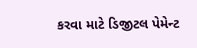કરવા માટે ડિજીટલ પેમેન્ટ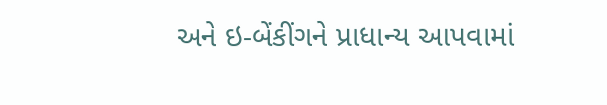અને ઇ-બેંકીંગને પ્રાધાન્ય આપવામાં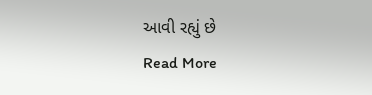આવી રહ્યું છે
Read More